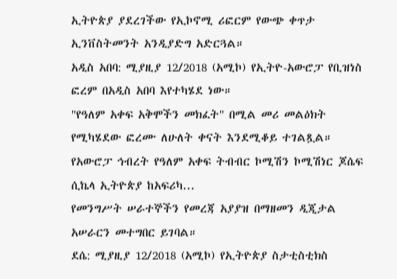ኢትዮጵያ ያደረገችው የኢኮኖሚ ሪፎርም የውጭ ቀጥታ ኢንቨስትመንት አንዲያድግ አድርጓል።
አዲስ አበባ: ሚያዚያ 12/2018 (አሚኮ) የኢትዮ-አውሮፓ የቢዝነስ ፎረም በአዲስ አበባ እየተካሄደ ነው።
"የዓለም አቀፍ አቅሞችን መክፈት" በሚል መሪ መልዕክት የሚካሄደው ፎረሙ ለሁለት ቀናት እንደሚቆይ ተገልጿል።
የአውሮፓ ኅብረት የዓለም አቀፍ ትብብር ኮሚሽን ኮሚሽነር ጆሴፍ ሲኬላ ኢትዮጵያ ከአፍሪካ...
የመንግሥት ሠራተኞችን የመረጃ አያያዝ በማዘመን ዲጂታል አሠራርን መተግበር ይገባል።
ደሴ: ሚያዚያ 12/2018 (አሚኮ) የኢትዮጵያ ስታቲስቲክስ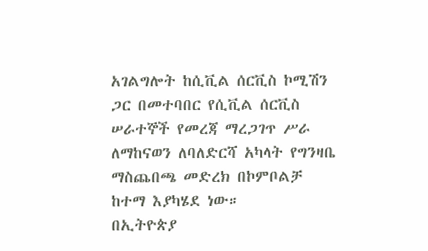አገልግሎት ከሲቪል ሰርቪስ ኮሚሽን ጋር በመተባበር የሲቪል ሰርቪስ ሠራተኞች የመረጃ ማረጋገጥ ሥራ ለማከናወን ለባለድርሻ አካላት የግንዛቤ ማስጨበጫ መድረክ በኮምቦልቻ ከተማ እያካሄደ ነው።
በኢትዮጵያ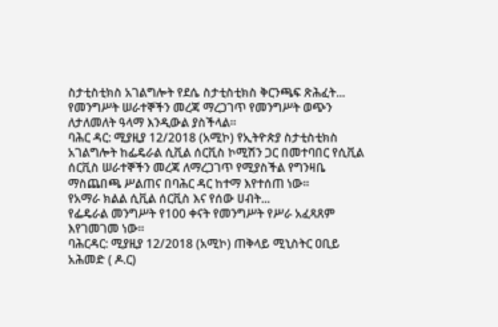ስታቲስቲክስ አገልግሎት የደሴ ስታቲስቲክስ ቅርንጫፍ ጽሕፈት...
የመንግሥት ሠራተኞችን መረጃ ማረጋገጥ የመንግሥት ወጭን ለታለመለት ዓላማ እንዲውል ያስችላል።
ባሕር ዳር: ሚያዚያ 12/2018 (አሚኮ) የኢትዮጵያ ስታቲስቲክስ አገልግሎት ከፌዴራል ሲቪል ሰርቪስ ኮሚሽን ጋር በመተባበር የሲቪል ሰርቪስ ሠራተኞችን መረጃ ለማረጋገጥ የሚያስችል የግንዛቤ ማስጨበጫ ሥልጠና በባሕር ዳር ከተማ እየተሰጠ ነው።
የአማራ ክልል ሲቪል ሰርቪስ እና የሰው ሀብት...
የፌዴራል መንግሥት የ100 ቀናት የመንግሥት የሥራ አፈጻጸም እየገመገመ ነው።
ባሕርዳር: ሚያዚያ 12/2018 (አሚኮ) ጠቅላይ ሚኒስትር ዐቢይ አሕመድ ( ዶ.ር)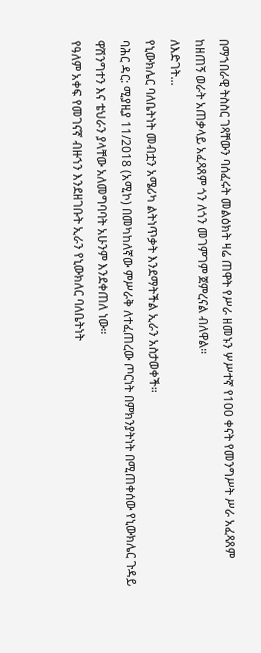በማኀበራዊ ትስስር ገጻቸውን ባሰፈሩት መልዕክት ዛሬ ጠዋት የሥራ ዘመኑን ሦሥተኛ የ100 ቀናት የመንግሥት ሥራ አፈጻጸም ከዘጠኝ ወራት አጠቃላይ አፈጻጸም ጎን ለጎን መገምገም ጀምረናል ብለዋል።
ለእድገት...
የኒውክሌር ባለቤትነት መብቷን አሜሪካ ልትነጥቃት እንደማትችል ኢራን አስታወቀች።
ባሕር ዳር: ሚያዚያ 11/2018 (አሚኮ) በመካከለኛው ምሥራቅ ለተፈጠረው ጦርነት በምክንያትነት በሚጠቀሰው የኒውክሌር ጉዳይ ዋሽንግተን እና ቴህራን ያላቸው አለመግባባት አሁንም እንደቀጠለ ነው።
የዓለም አቀፍ የመገናኛ ብዙኀን እንደዘገቡት ኢራን የኒውክለር ባለቤትነት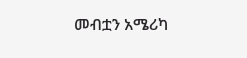መብቷን አሜሪካ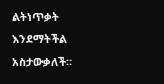ልትነጥቃት እንደማትችል አስታውቃለች።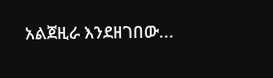አልጀዚራ እንደዘገበው...